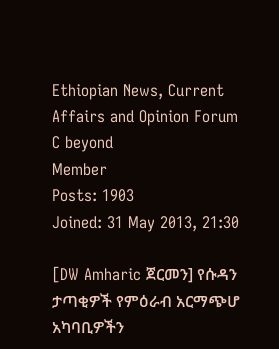Ethiopian News, Current Affairs and Opinion Forum
C beyond
Member
Posts: 1903
Joined: 31 May 2013, 21:30

[DW Amharic ጀርመን] የሱዳን ታጣቂዎች የምዕራብ አርማጭሆ አካባቢዎችን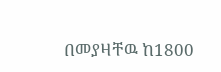በመያዛቸዉ ከ1800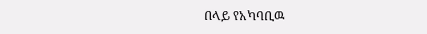በላይ የአካባቢዉ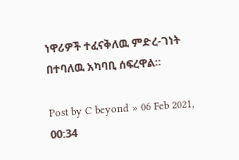ነዋሪዎች ተፈናቅለዉ ምድረ-ገነት በተባለዉ አካባቢ ሰፍረዋል።

Post by C beyond » 06 Feb 2021, 00:34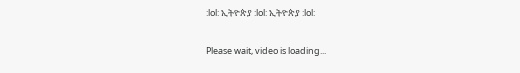:lol: ኢትዮጵያ :lol: ኢትዮጵያ :lol:

Please wait, video is loading...